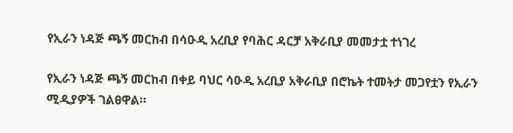የኢራን ነዳጅ ጫኝ መርከብ በሳዑዲ አረቢያ የባሕር ዳርቻ አቅራቢያ መመታቷ ተነገረ

የኢራን ነዳጅ ጫኝ መርከብ በቀይ ባህር ሳዑዲ አረቢያ አቅራቢያ በሮኬት ተመትታ መጋየቷን የኢራን ሚዲያዎች ገልፀዋል።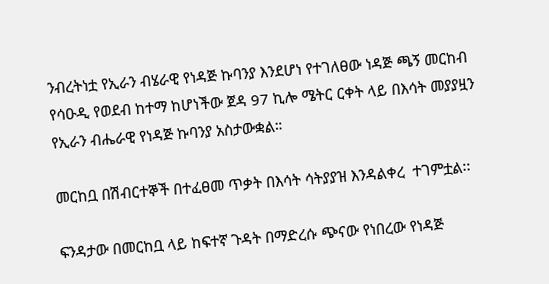ንብረትነቷ የኢራን ብሄራዊ የነዳጅ ኩባንያ እንደሆነ የተገለፀው ነዳጅ ጫኝ መርከብ የሳዑዲ የወደብ ከተማ ከሆነችው ጀዳ 97 ኪሎ ሜትር ርቀት ላይ በእሳት መያያዟን የኢራን ብሔራዊ የነዳጅ ኩባንያ አስታውቋል።

መርከቧ በሽብርተኞች በተፈፀመ ጥቃት በእሳት ሳትያያዝ እንዳልቀረ  ተገምቷል፡፡

ፍንዳታው በመርከቧ ላይ ከፍተኛ ጉዳት በማድረሱ ጭናው የነበረው የነዳጅ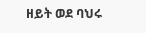ዘይት ወደ ባህሩ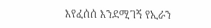እየፈሰሰ እንደሚገኝ የኢራን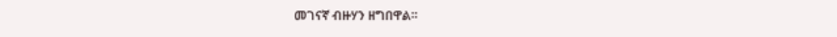መገናኛ ብዙሃን ዘግበዋል።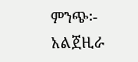ምንጭ፡- አልጀዚራ